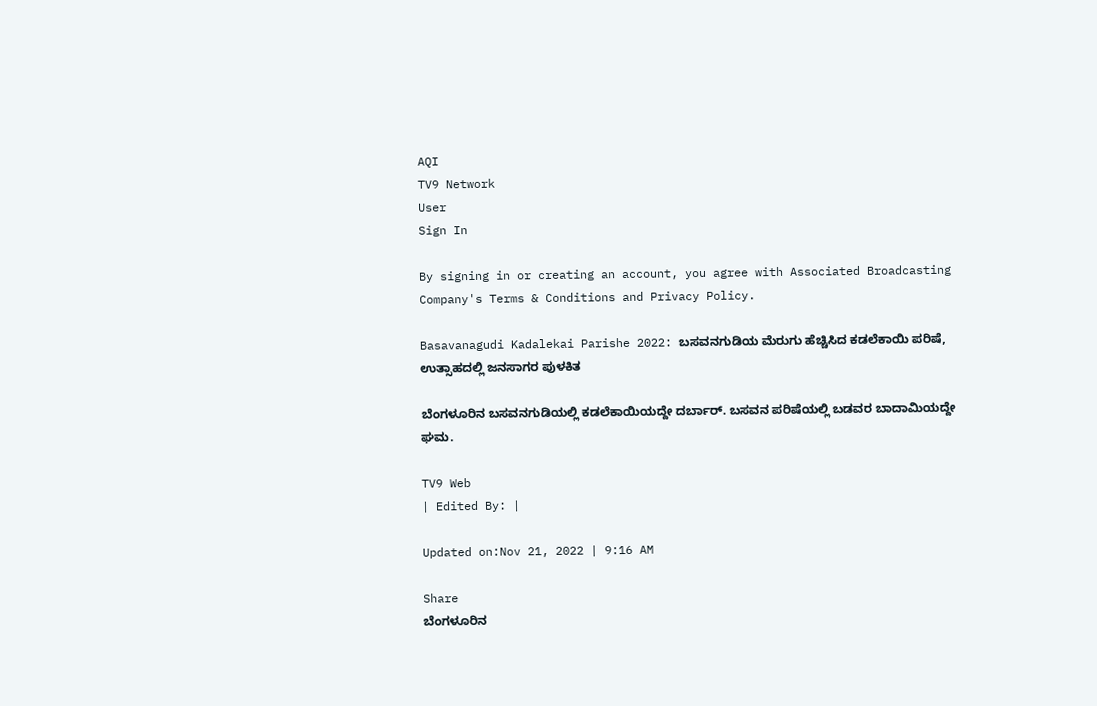AQI
TV9 Network
User
Sign In

By signing in or creating an account, you agree with Associated Broadcasting Company's Terms & Conditions and Privacy Policy.

Basavanagudi Kadalekai Parishe 2022: ಬಸವನಗುಡಿಯ ಮೆರುಗು ಹೆಚ್ಚಿಸಿದ ಕಡಲೆಕಾಯಿ ಪರಿಷೆ, ಉತ್ಸಾಹದಲ್ಲಿ ಜನಸಾಗರ ಪುಳಕಿತ

ಬೆಂಗಳೂರಿನ ಬಸವನಗುಡಿಯಲ್ಲಿ ಕಡಲೆಕಾಯಿಯದ್ದೇ ದರ್ಬಾರ್. ಬಸವನ ಪರಿಷೆಯಲ್ಲಿ ಬಡವರ ಬಾದಾಮಿಯದ್ದೇ ಘಮ.

TV9 Web
| Edited By: |

Updated on:Nov 21, 2022 | 9:16 AM

Share
ಬೆಂಗಳೂರಿನ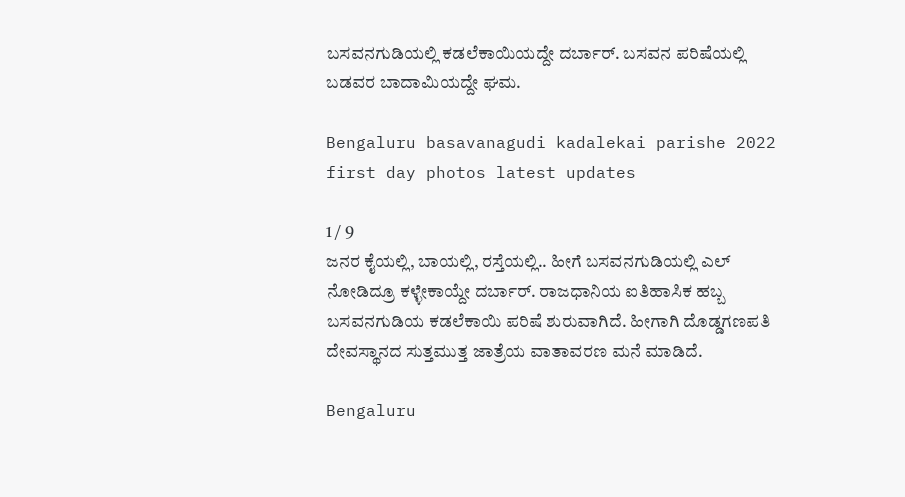ಬಸವನಗುಡಿಯಲ್ಲಿ ಕಡಲೆಕಾಯಿಯದ್ದೇ ದರ್ಬಾರ್. ಬಸವನ ಪರಿಷೆಯಲ್ಲಿ ಬಡವರ ಬಾದಾಮಿಯದ್ದೇ ಘಮ.

Bengaluru basavanagudi kadalekai parishe 2022 first day photos latest updates

1 / 9
ಜನರ ಕೈಯಲ್ಲಿ, ಬಾಯಲ್ಲಿ, ರಸ್ತೆಯಲ್ಲಿ.. ಹೀಗೆ ಬಸವನಗುಡಿಯಲ್ಲಿ ಎಲ್ ನೋಡಿದ್ರೂ ಕಳ್ಳೇಕಾಯ್ದೇ ದರ್ಬಾರ್. ರಾಜಧಾನಿಯ ಐತಿಹಾಸಿಕ ಹಬ್ಬ ಬಸವನಗುಡಿಯ ಕಡಲೆಕಾಯಿ ಪರಿಷೆ ಶುರುವಾಗಿದೆ. ಹೀಗಾಗಿ ದೊಡ್ಡಗಣಪತಿ ದೇವಸ್ಥಾನದ ಸುತ್ತಮುತ್ತ ಜಾತ್ರೆಯ ವಾತಾವರಣ ಮನೆ ಮಾಡಿದೆ.

Bengaluru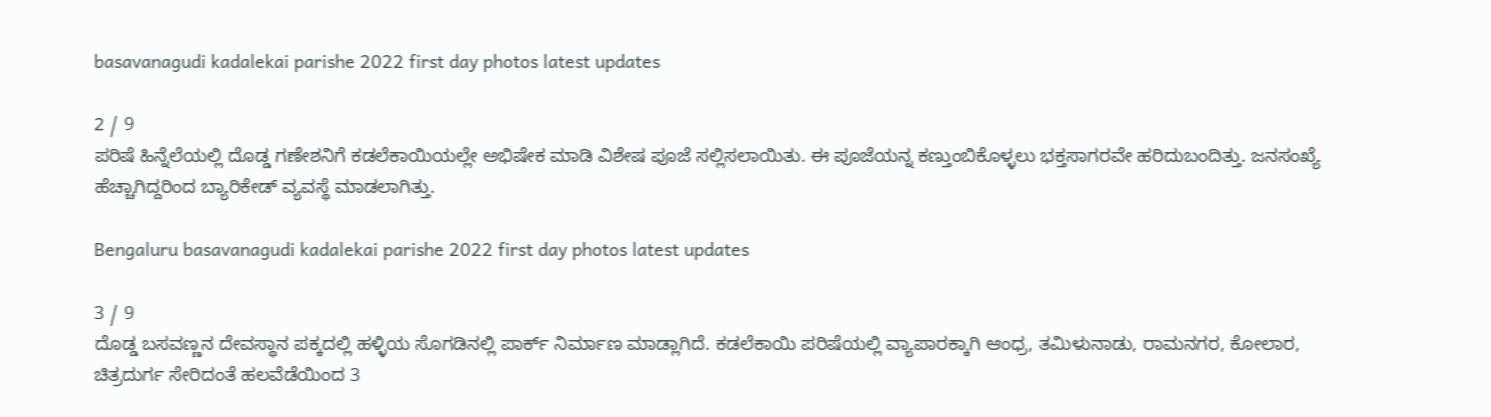basavanagudi kadalekai parishe 2022 first day photos latest updates

2 / 9
ಪರಿಷೆ ಹಿನ್ನೆಲೆಯಲ್ಲಿ ದೊಡ್ಡ ಗಣೇಶನಿಗೆ ಕಡಲೆಕಾಯಿಯಲ್ಲೇ ಅಭಿಷೇಕ ಮಾಡಿ ವಿಶೇಷ ಪೂಜೆ ಸಲ್ಲಿಸಲಾಯಿತು. ಈ ಪೂಜೆಯನ್ನ ಕಣ್ತುಂಬಿಕೊಳ್ಳಲು ಭಕ್ತಸಾಗರವೇ ಹರಿದುಬಂದಿತ್ತು. ಜನಸಂಖ್ಯೆ ಹೆಚ್ಚಾಗಿದ್ದರಿಂದ ಬ್ಯಾರಿಕೇಡ್ ವ್ಯವಸ್ಥೆ ಮಾಡಲಾಗಿತ್ತು.

Bengaluru basavanagudi kadalekai parishe 2022 first day photos latest updates

3 / 9
ದೊಡ್ಡ ಬಸವಣ್ಣನ ದೇವಸ್ಥಾನ ಪಕ್ಕದಲ್ಲಿ ಹಳ್ಳಿಯ ಸೊಗಡಿನಲ್ಲಿ ಪಾರ್ಕ್ ನಿರ್ಮಾಣ ಮಾಡ್ಲಾಗಿದೆ. ಕಡಲೆಕಾಯಿ ಪರಿಷೆಯಲ್ಲಿ ವ್ಯಾಪಾರಕ್ಕಾಗಿ ಆಂಧ್ರ, ತಮಿಳುನಾಡು, ರಾಮನಗರ, ಕೋಲಾರ, ಚಿತ್ರದುರ್ಗ ಸೇರಿದಂತೆ ಹಲವೆಡೆಯಿಂದ 3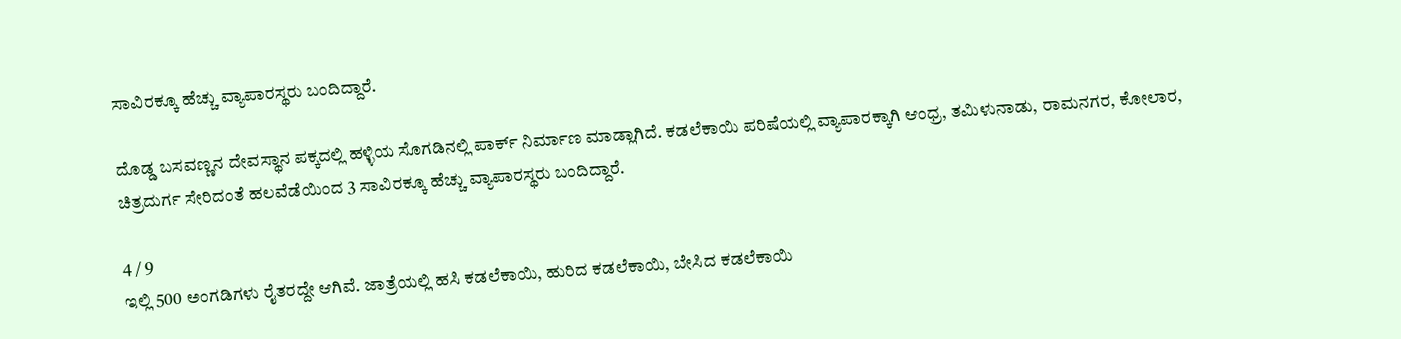ಸಾವಿರಕ್ಕೂ ಹೆಚ್ಚು ವ್ಯಾಪಾರಸ್ಥರು ಬಂದಿದ್ದಾರೆ.

ದೊಡ್ಡ ಬಸವಣ್ಣನ ದೇವಸ್ಥಾನ ಪಕ್ಕದಲ್ಲಿ ಹಳ್ಳಿಯ ಸೊಗಡಿನಲ್ಲಿ ಪಾರ್ಕ್ ನಿರ್ಮಾಣ ಮಾಡ್ಲಾಗಿದೆ. ಕಡಲೆಕಾಯಿ ಪರಿಷೆಯಲ್ಲಿ ವ್ಯಾಪಾರಕ್ಕಾಗಿ ಆಂಧ್ರ, ತಮಿಳುನಾಡು, ರಾಮನಗರ, ಕೋಲಾರ, ಚಿತ್ರದುರ್ಗ ಸೇರಿದಂತೆ ಹಲವೆಡೆಯಿಂದ 3 ಸಾವಿರಕ್ಕೂ ಹೆಚ್ಚು ವ್ಯಾಪಾರಸ್ಥರು ಬಂದಿದ್ದಾರೆ.

4 / 9
ಇಲ್ಲಿ 500 ಅಂಗಡಿಗಳು ರೈತರದ್ದೇ ಆಗಿವೆ. ಜಾತ್ರೆಯಲ್ಲಿ ಹಸಿ ಕಡಲೆಕಾಯಿ, ಹುರಿದ ಕಡಲೆಕಾಯಿ, ಬೇಸಿದ ಕಡಲೆಕಾಯಿ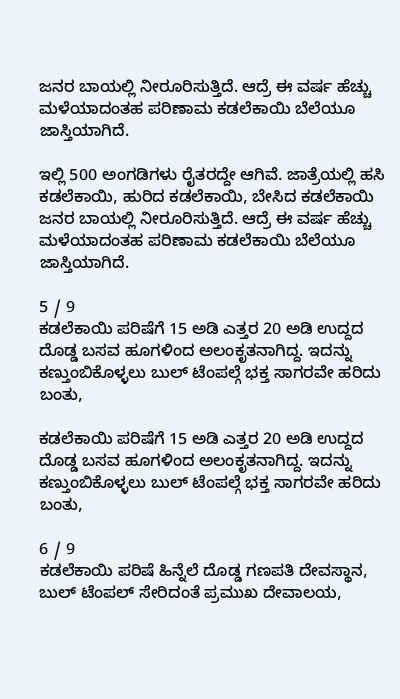ಜನರ ಬಾಯಲ್ಲಿ ನೀರೂರಿಸುತ್ತಿದೆ. ಆದ್ರೆ ಈ ವರ್ಷ ಹೆಚ್ಚು ಮಳೆಯಾದಂತಹ ಪರಿಣಾಮ ಕಡಲೆಕಾಯಿ ಬೆಲೆಯೂ ಜಾಸ್ತಿಯಾಗಿದೆ.

ಇಲ್ಲಿ 500 ಅಂಗಡಿಗಳು ರೈತರದ್ದೇ ಆಗಿವೆ. ಜಾತ್ರೆಯಲ್ಲಿ ಹಸಿ ಕಡಲೆಕಾಯಿ, ಹುರಿದ ಕಡಲೆಕಾಯಿ, ಬೇಸಿದ ಕಡಲೆಕಾಯಿ ಜನರ ಬಾಯಲ್ಲಿ ನೀರೂರಿಸುತ್ತಿದೆ. ಆದ್ರೆ ಈ ವರ್ಷ ಹೆಚ್ಚು ಮಳೆಯಾದಂತಹ ಪರಿಣಾಮ ಕಡಲೆಕಾಯಿ ಬೆಲೆಯೂ ಜಾಸ್ತಿಯಾಗಿದೆ.

5 / 9
ಕಡಲೆಕಾಯಿ ಪರಿಷೆಗೆ 15 ಅಡಿ ಎತ್ತರ 20 ಅಡಿ ಉದ್ದದ ದೊಡ್ಡ ಬಸವ ಹೂಗಳಿಂದ ಅಲಂಕೃತನಾಗಿದ್ದ. ಇದನ್ನು ಕಣ್ತುಂಬಿಕೊಳ್ಳಲು ಬುಲ್ ಟೆಂಪಲ್ಗೆ ಭಕ್ತ ಸಾಗರವೇ ಹರಿದು ಬಂತು,

ಕಡಲೆಕಾಯಿ ಪರಿಷೆಗೆ 15 ಅಡಿ ಎತ್ತರ 20 ಅಡಿ ಉದ್ದದ ದೊಡ್ಡ ಬಸವ ಹೂಗಳಿಂದ ಅಲಂಕೃತನಾಗಿದ್ದ. ಇದನ್ನು ಕಣ್ತುಂಬಿಕೊಳ್ಳಲು ಬುಲ್ ಟೆಂಪಲ್ಗೆ ಭಕ್ತ ಸಾಗರವೇ ಹರಿದು ಬಂತು,

6 / 9
ಕಡಲೆಕಾಯಿ ಪರಿಷೆ ಹಿನ್ನೆಲೆ ದೊಡ್ಡ ಗಣಪತಿ ದೇವಸ್ಥಾನ, ಬುಲ್ ಟೆಂಪಲ್ ಸೇರಿದಂತೆ ಪ್ರಮುಖ ದೇವಾಲಯ,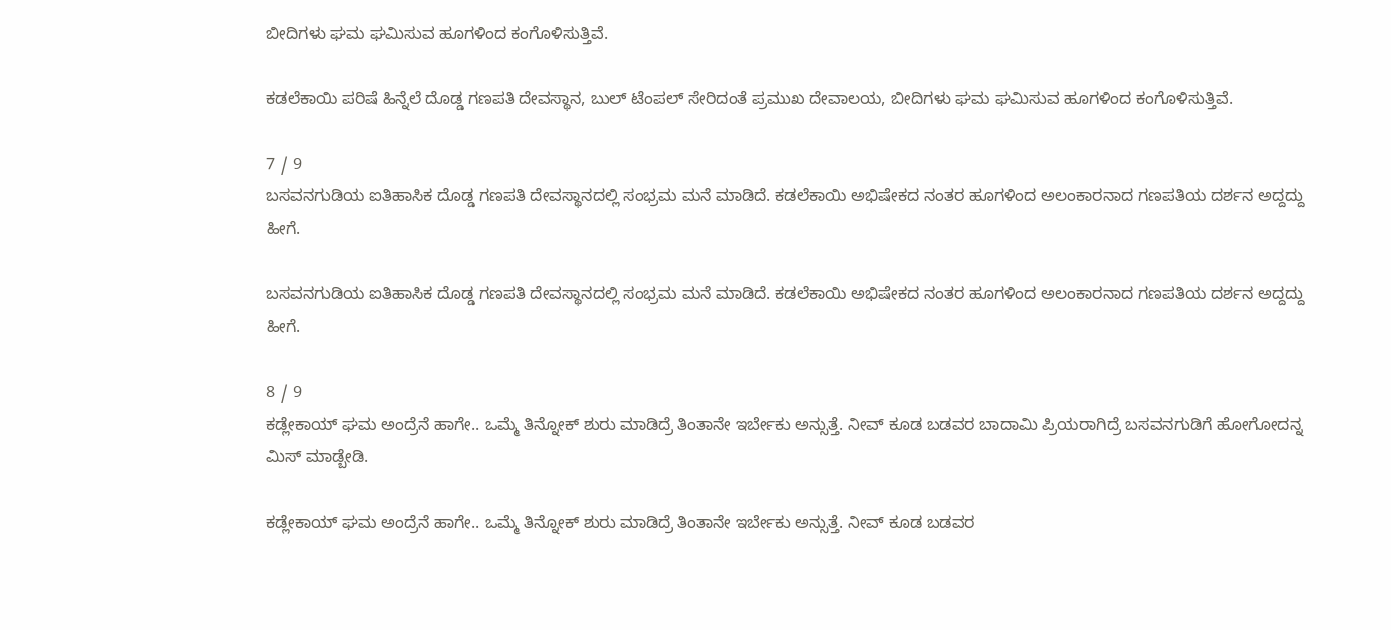ಬೀದಿಗಳು ಘಮ ಘಮಿಸುವ ಹೂಗಳಿಂದ ಕಂಗೊಳಿಸುತ್ತಿವೆ.

ಕಡಲೆಕಾಯಿ ಪರಿಷೆ ಹಿನ್ನೆಲೆ ದೊಡ್ಡ ಗಣಪತಿ ದೇವಸ್ಥಾನ, ಬುಲ್ ಟೆಂಪಲ್ ಸೇರಿದಂತೆ ಪ್ರಮುಖ ದೇವಾಲಯ, ಬೀದಿಗಳು ಘಮ ಘಮಿಸುವ ಹೂಗಳಿಂದ ಕಂಗೊಳಿಸುತ್ತಿವೆ.

7 / 9
ಬಸವನಗುಡಿಯ ಐತಿಹಾಸಿಕ ದೊಡ್ಡ ಗಣಪತಿ ದೇವಸ್ಥಾನದಲ್ಲಿ ಸಂಭ್ರಮ ಮನೆ ಮಾಡಿದೆ. ಕಡಲೆಕಾಯಿ ಅಭಿಷೇಕದ ನಂತರ ಹೂಗಳಿಂದ ಅಲಂಕಾರನಾದ ಗಣಪತಿಯ ದರ್ಶನ ಅದ್ದದ್ದು ಹೀಗೆ.

ಬಸವನಗುಡಿಯ ಐತಿಹಾಸಿಕ ದೊಡ್ಡ ಗಣಪತಿ ದೇವಸ್ಥಾನದಲ್ಲಿ ಸಂಭ್ರಮ ಮನೆ ಮಾಡಿದೆ. ಕಡಲೆಕಾಯಿ ಅಭಿಷೇಕದ ನಂತರ ಹೂಗಳಿಂದ ಅಲಂಕಾರನಾದ ಗಣಪತಿಯ ದರ್ಶನ ಅದ್ದದ್ದು ಹೀಗೆ.

8 / 9
ಕಡ್ಲೇಕಾಯ್ ಘಮ ಅಂದ್ರೆನೆ ಹಾಗೇ.. ಒಮ್ಮೆ ತಿನ್ನೋಕ್ ಶುರು ಮಾಡಿದ್ರೆ ತಿಂತಾನೇ ಇರ್ಬೇಕು ಅನ್ಸುತ್ತೆ. ನೀವ್ ಕೂಡ ಬಡವರ ಬಾದಾಮಿ ಪ್ರಿಯರಾಗಿದ್ರೆ ಬಸವನಗುಡಿಗೆ ಹೋಗೋದನ್ನ ಮಿಸ್ ಮಾಡ್ಬೇಡಿ.

ಕಡ್ಲೇಕಾಯ್ ಘಮ ಅಂದ್ರೆನೆ ಹಾಗೇ.. ಒಮ್ಮೆ ತಿನ್ನೋಕ್ ಶುರು ಮಾಡಿದ್ರೆ ತಿಂತಾನೇ ಇರ್ಬೇಕು ಅನ್ಸುತ್ತೆ. ನೀವ್ ಕೂಡ ಬಡವರ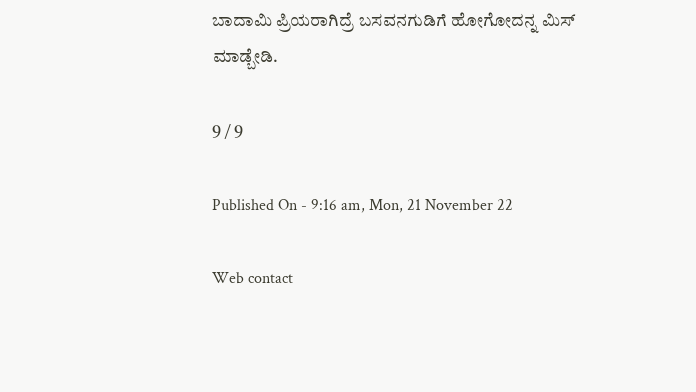ಬಾದಾಮಿ ಪ್ರಿಯರಾಗಿದ್ರೆ ಬಸವನಗುಡಿಗೆ ಹೋಗೋದನ್ನ ಮಿಸ್ ಮಾಡ್ಬೇಡಿ.

9 / 9

Published On - 9:16 am, Mon, 21 November 22

Web contact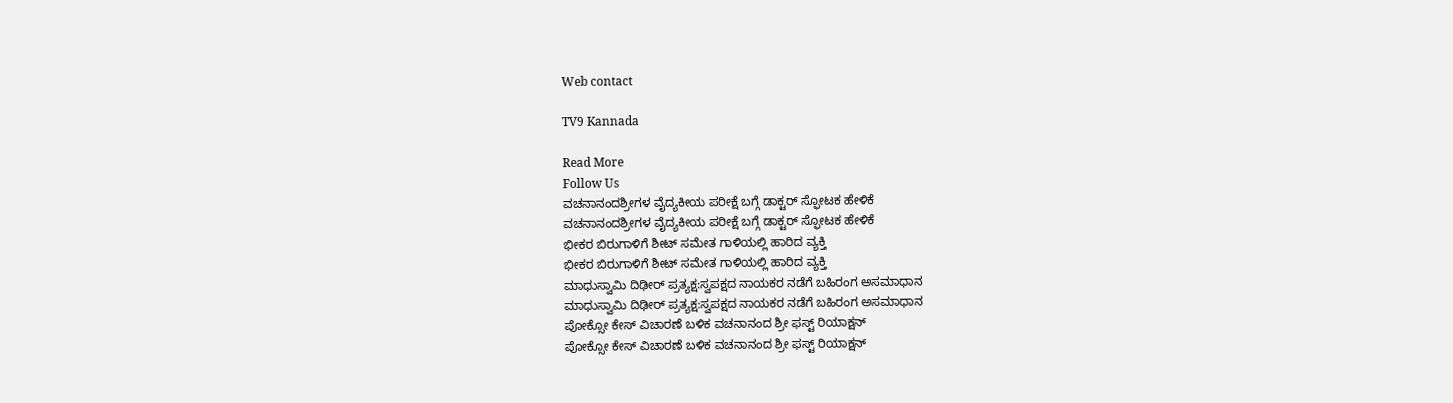Web contact

TV9 Kannada

Read More
Follow Us
ವಚನಾನಂದಶ್ರೀಗಳ ವೈದ್ಯಕೀಯ ಪರೀಕ್ಷೆ ಬಗ್ಗೆ ಡಾಕ್ಟರ್ ಸ್ಫೋಟಕ ಹೇಳಿಕೆ
ವಚನಾನಂದಶ್ರೀಗಳ ವೈದ್ಯಕೀಯ ಪರೀಕ್ಷೆ ಬಗ್ಗೆ ಡಾಕ್ಟರ್ ಸ್ಫೋಟಕ ಹೇಳಿಕೆ
ಭೀಕರ ಬಿರುಗಾಳಿಗೆ ಶೀಟ್ ಸಮೇತ ಗಾಳಿಯಲ್ಲಿ ಹಾರಿದ ವ್ಯಕ್ತಿ
ಭೀಕರ ಬಿರುಗಾಳಿಗೆ ಶೀಟ್ ಸಮೇತ ಗಾಳಿಯಲ್ಲಿ ಹಾರಿದ ವ್ಯಕ್ತಿ
ಮಾಧುಸ್ವಾಮಿ ದಿಢೀರ್ ಪ್ರತ್ಯಕ್ಷ:ಸ್ವಪಕ್ಷದ ನಾಯಕರ ನಡೆಗೆ ಬಹಿರಂಗ ಅಸಮಾಧಾನ
ಮಾಧುಸ್ವಾಮಿ ದಿಢೀರ್ ಪ್ರತ್ಯಕ್ಷ:ಸ್ವಪಕ್ಷದ ನಾಯಕರ ನಡೆಗೆ ಬಹಿರಂಗ ಅಸಮಾಧಾನ
ಪೋಕ್ಸೋ ಕೇಸ್ ವಿಚಾರಣೆ ಬಳಿಕ ವಚನಾನಂದ ಶ್ರೀ ಫಸ್ಟ್ ರಿಯಾಕ್ಷನ್
ಪೋಕ್ಸೋ ಕೇಸ್ ವಿಚಾರಣೆ ಬಳಿಕ ವಚನಾನಂದ ಶ್ರೀ ಫಸ್ಟ್ ರಿಯಾಕ್ಷನ್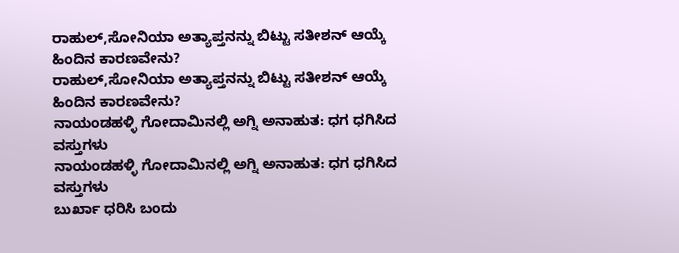ರಾಹುಲ್,ಸೋನಿಯಾ ಅತ್ಯಾಪ್ತನನ್ನು ಬಿಟ್ಟು ಸತೀಶನ್ ಆಯ್ಕೆ ಹಿಂದಿನ ಕಾರಣವೇನು?
ರಾಹುಲ್,ಸೋನಿಯಾ ಅತ್ಯಾಪ್ತನನ್ನು ಬಿಟ್ಟು ಸತೀಶನ್ ಆಯ್ಕೆ ಹಿಂದಿನ ಕಾರಣವೇನು?
ನಾಯಂಡಹಳ್ಳಿ ಗೋದಾಮಿನಲ್ಲಿ ಅಗ್ನಿ ಅನಾಹುತ: ಧಗ ಧಗಿಸಿದ ವಸ್ತುಗಳು
ನಾಯಂಡಹಳ್ಳಿ ಗೋದಾಮಿನಲ್ಲಿ ಅಗ್ನಿ ಅನಾಹುತ: ಧಗ ಧಗಿಸಿದ ವಸ್ತುಗಳು
ಬುರ್ಖಾ ಧರಿಸಿ ಬಂದು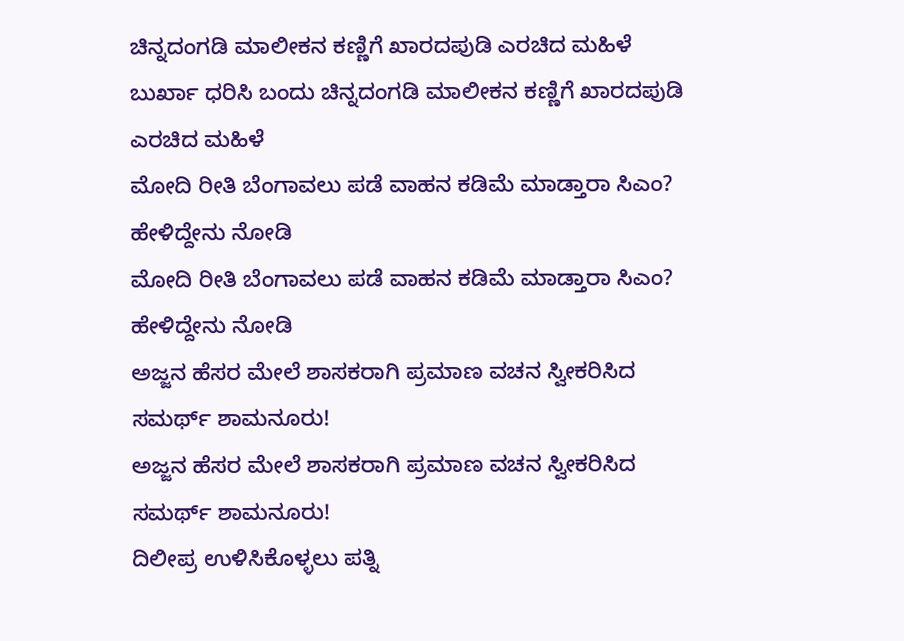ಚಿನ್ನದಂಗಡಿ ಮಾಲೀಕನ ಕಣ್ಣಿಗೆ ಖಾರದಪುಡಿ ಎರಚಿದ ಮಹಿಳೆ
ಬುರ್ಖಾ ಧರಿಸಿ ಬಂದು ಚಿನ್ನದಂಗಡಿ ಮಾಲೀಕನ ಕಣ್ಣಿಗೆ ಖಾರದಪುಡಿ ಎರಚಿದ ಮಹಿಳೆ
ಮೋದಿ ರೀತಿ ಬೆಂಗಾವಲು ಪಡೆ ವಾಹನ ಕಡಿಮೆ ಮಾಡ್ತಾರಾ ಸಿಎಂ? ಹೇಳಿದ್ದೇನು ನೋಡಿ
ಮೋದಿ ರೀತಿ ಬೆಂಗಾವಲು ಪಡೆ ವಾಹನ ಕಡಿಮೆ ಮಾಡ್ತಾರಾ ಸಿಎಂ? ಹೇಳಿದ್ದೇನು ನೋಡಿ
ಅಜ್ಜನ ಹೆಸರ ಮೇಲೆ ಶಾಸಕರಾಗಿ ಪ್ರಮಾಣ ವಚನ ಸ್ವೀಕರಿಸಿದ ಸಮರ್ಥ್ ಶಾಮನೂರು!
ಅಜ್ಜನ ಹೆಸರ ಮೇಲೆ ಶಾಸಕರಾಗಿ ಪ್ರಮಾಣ ವಚನ ಸ್ವೀಕರಿಸಿದ ಸಮರ್ಥ್ ಶಾಮನೂರು!
ದಿಲೀಪ್ರ ಉಳಿಸಿಕೊಳ್ಳಲು ಪತ್ನಿ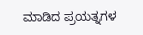ಮಾಡಿದ ಪ್ರಯತ್ನಗಳ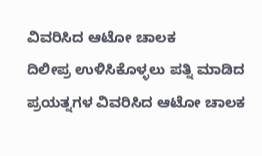ವಿವರಿಸಿದ ಆಟೋ ಚಾಲಕ
ದಿಲೀಪ್ರ ಉಳಿಸಿಕೊಳ್ಳಲು ಪತ್ನಿ ಮಾಡಿದ ಪ್ರಯತ್ನಗಳ ವಿವರಿಸಿದ ಆಟೋ ಚಾಲಕ